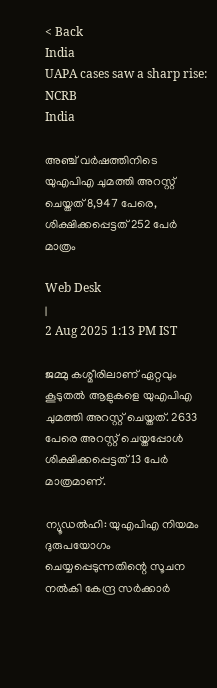< Back
India
UAPA cases saw a sharp rise: NCRB
India

അഞ്ച് വർഷത്തിനിടെ യുഎപിഎ ചുമത്തി അറസ്റ്റ് ചെയ്തത് 8,947 പേരെ, ശിക്ഷിക്കപ്പെട്ടത് 252 പേർ മാത്രം

Web Desk
|
2 Aug 2025 1:13 PM IST

ജമ്മു കശ്മീരിലാണ് ഏറ്റവും കൂടുതൽ ആളുകളെ യുഎപിഎ ചുമത്തി അറസ്റ്റ് ചെയ്തത്. 2633 പേരെ അറസ്റ്റ് ചെയ്തപ്പോൾ ശിക്ഷിക്കപ്പെട്ടത് 13 പേർ മാത്രമാണ്.

ന്യൂഡൽഹി: യുഎപിഎ നിയമം ദുരുപയോഗം ചെയ്യപ്പെടുന്നതിന്റെ സൂചന നൽകി കേന്ദ്ര സർക്കാർ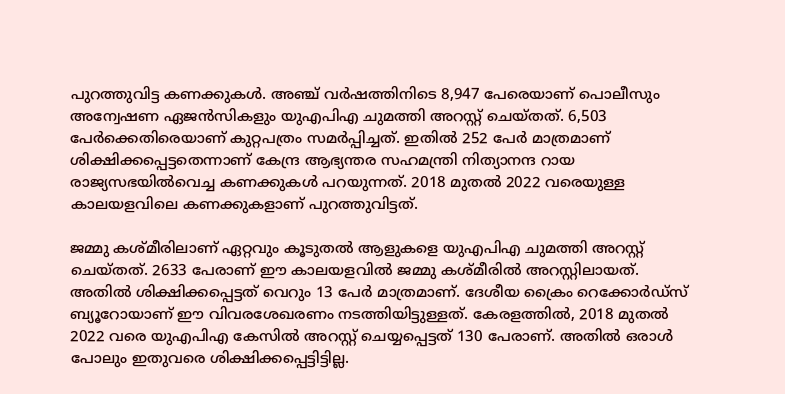പുറത്തുവിട്ട കണക്കുകൾ. അഞ്ച് വർഷത്തിനിടെ 8,947 പേരെയാണ് പൊലീസും അന്വേഷണ ഏജൻസികളും യുഎപിഎ ചുമത്തി അറസ്റ്റ് ചെയ്തത്. 6,503 പേർക്കെതിരെയാണ് കുറ്റപത്രം സമർപ്പിച്ചത്. ഇതിൽ 252 പേർ മാത്രമാണ് ശിക്ഷിക്കപ്പെട്ടതെന്നാണ് കേന്ദ്ര ആഭ്യന്തര സഹമന്ത്രി നിത്യാനന്ദ റായ രാജ്യസഭയിൽവെച്ച കണക്കുകൾ പറയുന്നത്. 2018 മുതൽ 2022 വരെയുള്ള കാലയളവിലെ കണക്കുകളാണ് പുറത്തുവിട്ടത്.

ജമ്മു കശ്മീരിലാണ് ഏറ്റവും കൂടുതൽ ആളുകളെ യുഎപിഎ ചുമത്തി അറസ്റ്റ് ചെയ്തത്. 2633 പേരാണ് ഈ കാലയളവിൽ ജമ്മു കശ്മീരിൽ അറസ്റ്റിലായത്. അതിൽ ശിക്ഷിക്കപ്പെട്ടത് വെറും 13 പേർ മാത്രമാണ്. ദേശീയ ക്രൈം റെക്കോർഡ്‌സ് ബ്യൂറോയാണ് ഈ വിവരശേഖരണം നടത്തിയിട്ടുള്ളത്. കേരളത്തിൽ, 2018 മുതൽ 2022 വരെ യുഎപിഎ കേസിൽ അറസ്റ്റ് ചെയ്യപ്പെട്ടത് 130 പേരാണ്. അതിൽ ഒരാൾ പോലും ഇതുവരെ ശിക്ഷിക്കപ്പെട്ടിട്ടില്ല.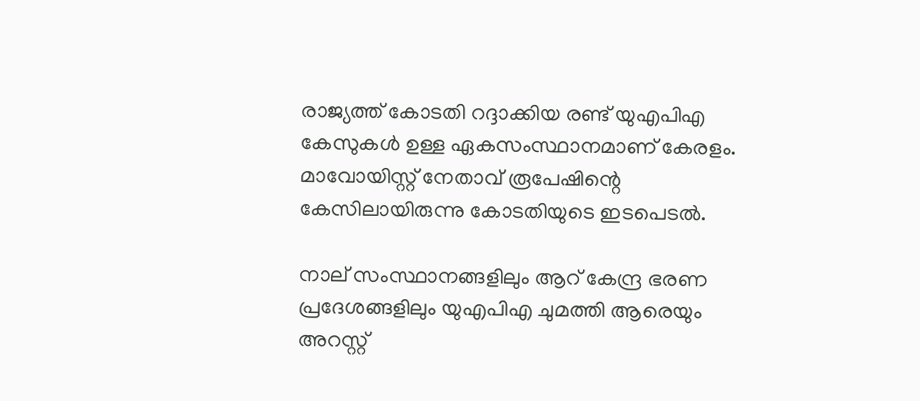രാജ്യത്ത് കോടതി റദ്ദാക്കിയ രണ്ട് യുഎപിഎ കേസുകൾ ഉള്ള ഏകസംസ്ഥാനമാണ് കേരളം. മാവോയിസ്റ്റ് നേതാവ് രൂപേഷിന്റെ കേസിലായിരുന്നു കോടതിയുടെ ഇടപെടൽ.

നാല് സംസ്ഥാനങ്ങളിലും ആറ് കേന്ദ്ര ഭരണ പ്രദേശങ്ങളിലും യുഎപിഎ ചുമത്തി ആരെയും അറസ്റ്റ്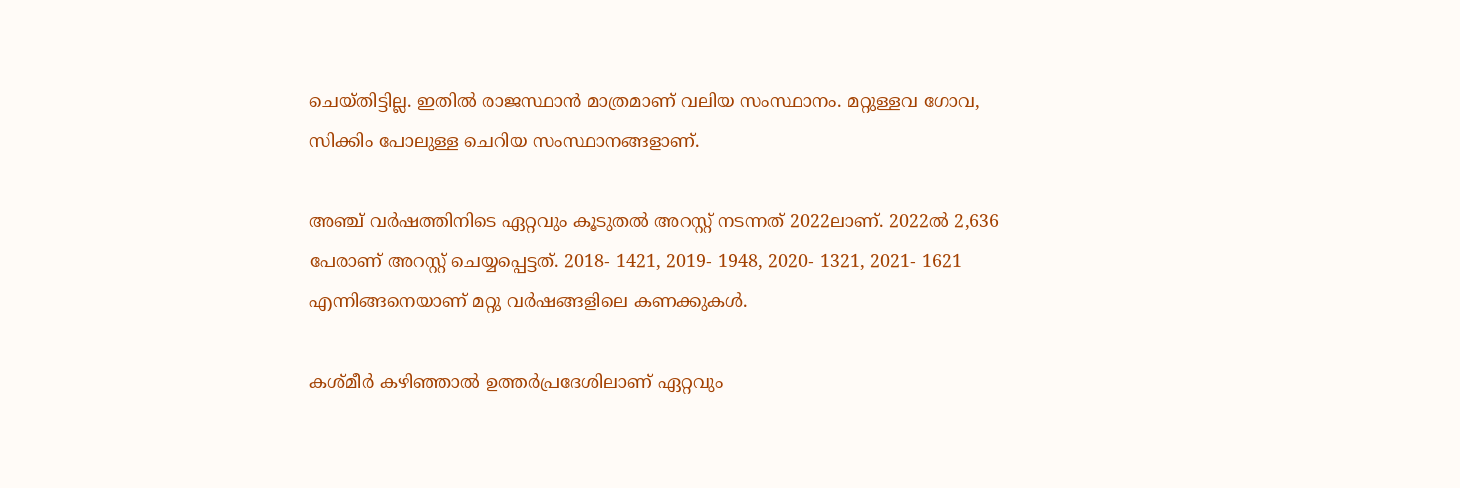ചെയ്തിട്ടില്ല. ഇതിൽ രാജസ്ഥാൻ മാത്രമാണ് വലിയ സംസ്ഥാനം. മറ്റുള്ളവ ഗോവ, സിക്കിം പോലുള്ള ചെറിയ സംസ്ഥാനങ്ങളാണ്.

അഞ്ച് വർഷത്തിനിടെ ഏറ്റവും കൂടുതൽ അറസ്റ്റ് നടന്നത് 2022ലാണ്. 2022ൽ 2,636 പേരാണ് അറസ്റ്റ് ചെയ്യപ്പെട്ടത്. 2018- 1421, 2019- 1948, 2020- 1321, 2021- 1621 എന്നിങ്ങനെയാണ് മറ്റു വർഷങ്ങളിലെ കണക്കുകൾ.

കശ്മീർ കഴിഞ്ഞാൽ ഉത്തർപ്രദേശിലാണ് ഏറ്റവും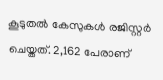കൂടുതൽ കേസുകൾ രജിസ്റ്റർ ചെയ്തത്. 2,162 പേരാണ്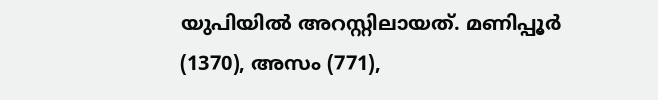യുപിയിൽ അറസ്റ്റിലായത്. മണിപ്പൂർ (1370), അസം (771),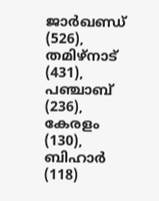ജാർഖണ്ഡ് (526), തമിഴ്‌നാട് (431), പഞ്ചാബ് (236), കേരളം (130), ബിഹാർ (118)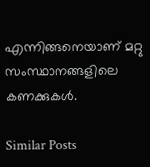എന്നിങ്ങനെയാണ് മറ്റു സംസ്ഥാനങ്ങളിലെ കണക്കുകൾ.

Similar Posts